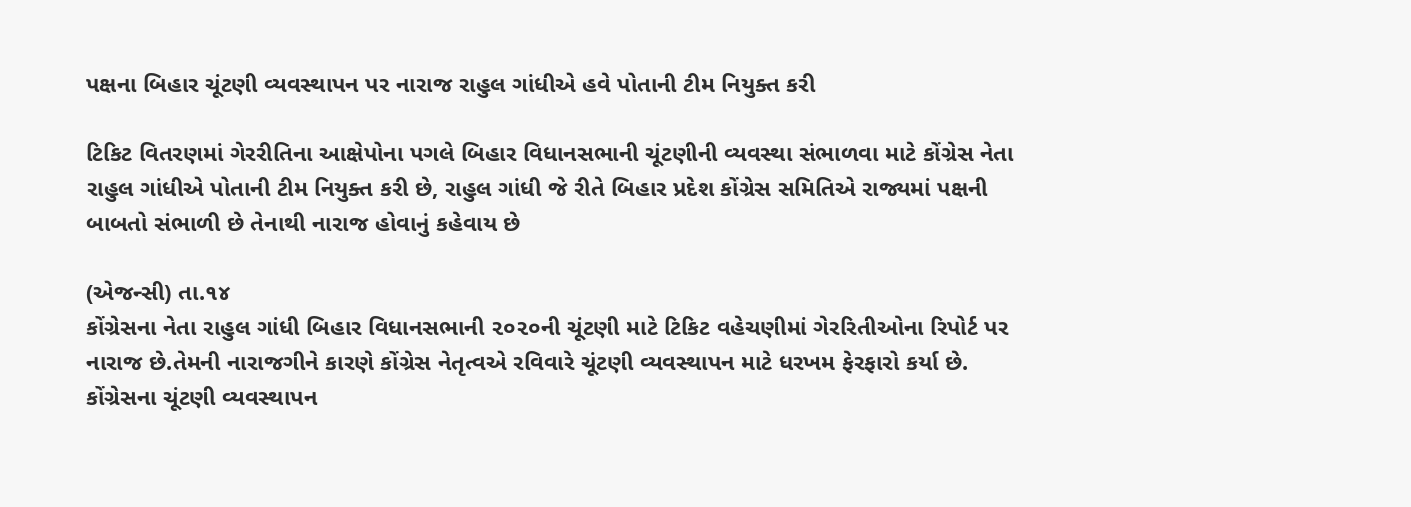પક્ષના બિહાર ચૂંટણી વ્યવસ્થાપન પર નારાજ રાહુલ ગાંધીએ હવે પોતાની ટીમ નિયુક્ત કરી

ટિકિટ વિતરણમાં ગેરરીતિના આક્ષેપોના પગલે બિહાર વિધાનસભાની ચૂંટણીની વ્યવસ્થા સંભાળવા માટે કોંગ્રેસ નેતા રાહુલ ગાંધીએ પોતાની ટીમ નિયુક્ત કરી છે, રાહુલ ગાંધી જે રીતે બિહાર પ્રદેશ કોંગ્રેસ સમિતિએ રાજ્યમાં પક્ષની બાબતો સંભાળી છે તેનાથી નારાજ હોવાનું કહેવાય છે

(એજન્સી) તા.૧૪
કોંગ્રેસના નેતા રાહુલ ગાંધી બિહાર વિધાનસભાની ૨૦૨૦ની ચૂંટણી માટે ટિકિટ વહેચણીમાં ગેરરિતીઓના રિપોર્ટ પર નારાજ છે.તેમની નારાજગીને કારણે કોંગ્રેસ નેતૃત્વએ રવિવારે ચૂંટણી વ્યવસ્થાપન માટે ધરખમ ફેરફારો કર્યા છે. કોંગ્રેસના ચૂંટણી વ્યવસ્થાપન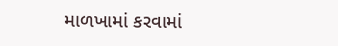માળખામાં કરવામાં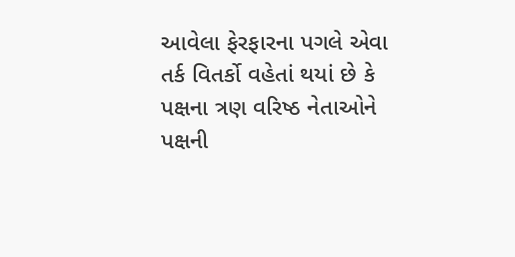આવેલા ફેરફારના પગલે એવા તર્ક વિતર્કો વહેતાં થયાં છે કે પક્ષના ત્રણ વરિષ્ઠ નેતાઓને પક્ષની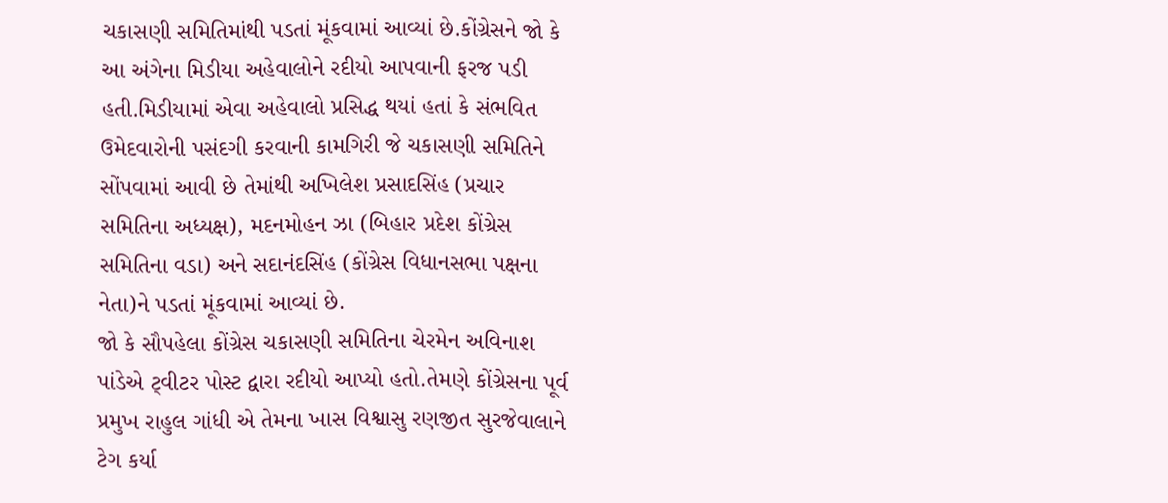ચકાસણી સમિતિમાંથી પડતાં મૂંકવામાં આવ્યાં છે.કોંગ્રેસને જો કે આ અંગેના મિડીયા અહેવાલોને રદીયો આપવાની ફરજ પડી હતી.મિડીયામાં એવા અહેવાલો પ્રસિદ્ધ થયાં હતાં કે સંભવિત ઉમેદવારોની પસંદગી કરવાની કામગિરી જે ચકાસણી સમિતિને સોંપવામાં આવી છે તેમાંથી અખિલેશ પ્રસાદસિંહ (પ્રચાર સમિતિના અધ્યક્ષ), મદનમોહન ઝા (બિહાર પ્રદેશ કોંગ્રેસ સમિતિના વડા) અને સદાનંદસિંહ (કોંગ્રેસ વિધાનસભા પક્ષના નેતા)ને પડતાં મૂંકવામાં આવ્યાં છે.
જો કે સૌપહેલા કોંગ્રેસ ચકાસણી સમિતિના ચેરમેન અવિનાશ પાંડેએ ટ્‌વીટર પોસ્ટ દ્વારા રદીયો આપ્યો હતો.તેમણે કોંગ્રેસના પૂર્વ પ્રમુખ રાહુલ ગાંધી એ તેમના ખાસ વિશ્વાસુ રણજીત સુરજેવાલાને ટેગ કર્યા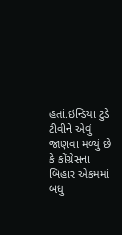હતાં.ઇન્ડિયા ટુડે ટીવીને એવું જાણવા મળ્યું છે કે કોંગ્રેસના બિહાર એકમમાં બધુ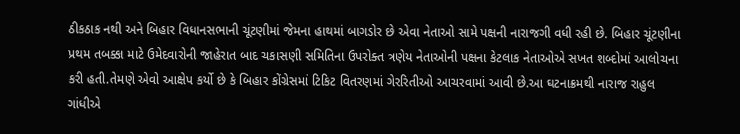ઠીકઠાક નથી અને બિહાર વિધાનસભાની ચૂંટણીમાં જેમના હાથમાં બાગડોર છે એવા નેતાઓ સામે પક્ષની નારાજગી વધી રહી છે. બિહાર ચૂંટણીના પ્રથમ તબક્કા માટે ઉમેદવારોની જાહેરાત બાદ ચકાસણી સમિતિના ઉપરોક્ત ત્રણેય નેતાઓની પક્ષના કેટલાક નેતાઓએ સખત શબ્દોમાં આલોચના કરી હતી.તેમણે એવો આક્ષેપ કર્યો છે કે બિહાર કોંગ્રેસમાં ટિકિટ વિતરણમાં ગેરરિતીઓ આચરવામાં આવી છે.આ ઘટનાક્રમથી નારાજ રાહુલ ગાંધીએ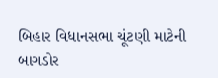બિહાર વિધાનસભા ચૂંટણી માટેની બાગડોર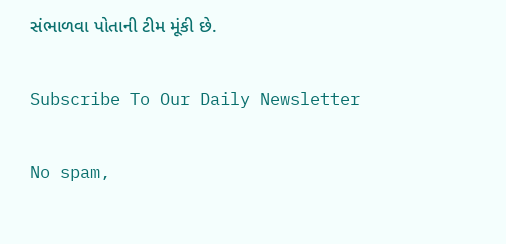સંભાળવા પોતાની ટીમ મૂંકી છે.

Subscribe To Our Daily Newsletter

No spam,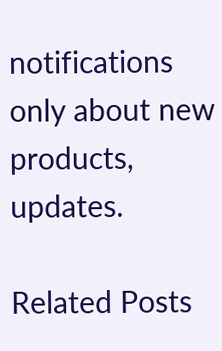notifications only about new products, updates.

Related Posts